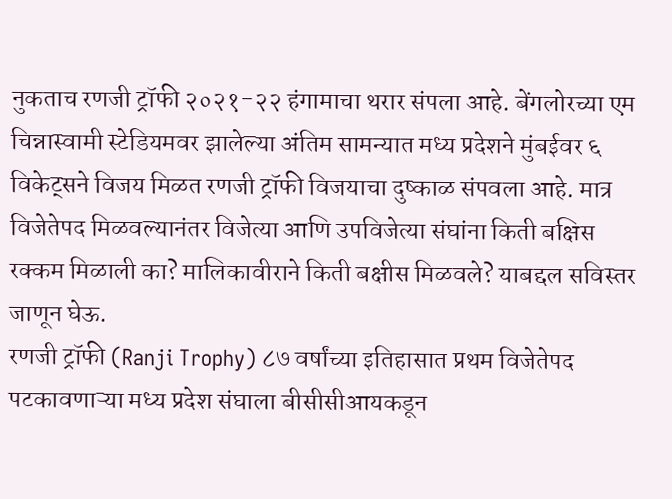नुकताच रणजी ट्रॉफी २०२१-२२ हंगामाचा थरार संपला आहे. बेंगलोरच्या एम चिन्नास्वामी स्टेडियमवर झालेल्या अंतिम सामन्यात मध्य प्रदेशने मुंबईवर ६ विकेट्सने विजय मिळत रणजी ट्रॉफी विजयाचा दुष्काळ संपवला आहे. मात्र विजेतेपद मिळवल्यानंतर विजेत्या आणि उपविजेत्या संघांना किती बक्षिस रक्कम मिळाली का? मालिकावीराने किती बक्षीस मिळवले? याबद्दल सविस्तर जाणून घेऊ.
रणजी ट्रॉफी (Ranji Trophy) ८७ वर्षांच्या इतिहासात प्रथम विजेतेपद पटकावणाऱ्या मध्य प्रदेश संघाला बीसीसीआयकडून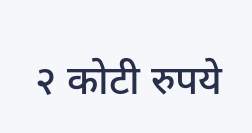२ कोटी रुपये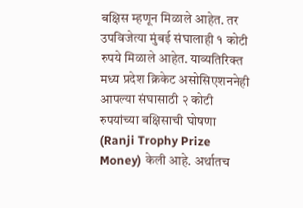बक्षिस म्हणून मिळाले आहेत. तर उपविजेत्या मुंबई संघालाही १ कोटी रुपये मिळाले आहेत. याव्यतिरिक्त मध्य प्रदेश क्रिकेट असोसिएशननेही आपल्या संघासाठी २ कोटी रुपयांच्या बक्षिसाची घोषणा (Ranji Trophy Prize Money) केली आहे. अर्थातच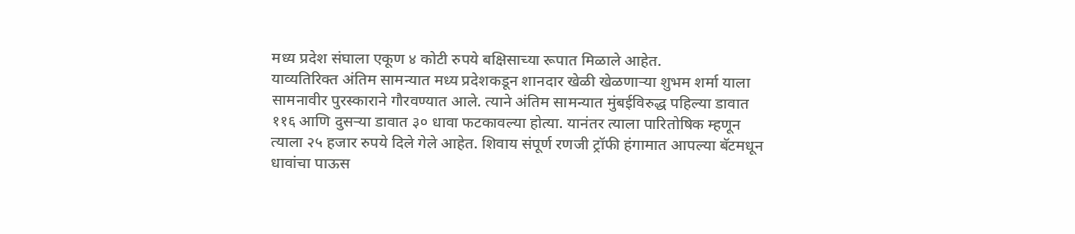मध्य प्रदेश संघाला एकूण ४ कोटी रुपये बक्षिसाच्या रूपात मिळाले आहेत.
याव्यतिरिक्त अंतिम सामन्यात मध्य प्रदेशकडून शानदार खेळी खेळणाऱ्या शुभम शर्मा याला सामनावीर पुरस्काराने गौरवण्यात आले. त्याने अंतिम सामन्यात मुंबईविरुद्ध पहिल्या डावात ११६ आणि दुसऱ्या डावात ३० धावा फटकावल्या होत्या. यानंतर त्याला पारितोषिक म्हणून त्याला २५ हजार रुपये दिले गेले आहेत. शिवाय संपूर्ण रणजी ट्रॉफी हंगामात आपल्या बॅटमधून धावांचा पाऊस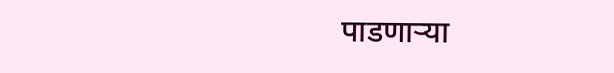पाडणाऱ्या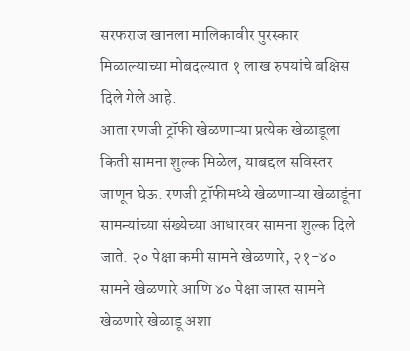सरफराज खानला मालिकावीर पुरस्कार मिळाल्याच्या मोबदल्यात १ लाख रुपयांचे बक्षिस दिले गेले आहे.
आता रणजी ट्रॉफी खेळणाऱ्या प्रत्येक खेळाडूला किती सामना शुल्क मिळेल, याबद्दल सविस्तर जाणून घेऊ. रणजी ट्रॉफीमध्ये खेळणाऱ्या खेळाडूंना सामन्यांच्या संख्येच्या आधारवर सामना शुल्क दिले जाते. २० पेक्षा कमी सामने खेळणारे, २१-४० सामने खेळणारे आणि ४० पेक्षा जास्त सामने खेळणारे खेळाडू अशा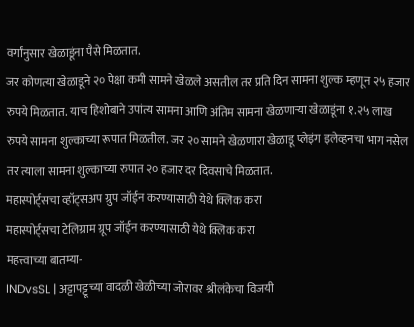वर्गांनुसार खेळाडूंना पैसे मिळतात.
जर कोणत्या खेळाडूने २० पेक्षा कमी सामने खेळले असतील तर प्रति दिन सामना शुल्क म्हणून २५ हजार रुपये मिळतात. याच हिशोबाने उपांत्य सामना आणि अंतिम सामना खेळणाऱ्या खेळाडूंना १.२५ लाख रुपये सामना शुल्काच्या रूपात मिळतील. जर २० सामने खेळणारा खेळाडू प्लेइंग इलेव्हनचा भाग नसेल तर त्याला सामना शुल्काच्या रुपात २० हजार दर दिवसाचे मिळतात.
महास्पोर्ट्सचा व्हॉट्सअप ग्रुप जॉईन करण्यासाठी येथे क्लिक करा
महास्पोर्ट्सचा टेलिग्राम ग्रूप जॉईन करण्यासाठी येथे क्लिक करा
महत्त्वाच्या बातम्या-
INDvsSL | अट्टापट्टूच्या वादळी खेळीच्या जोरावर श्रीलंकेचा विजयी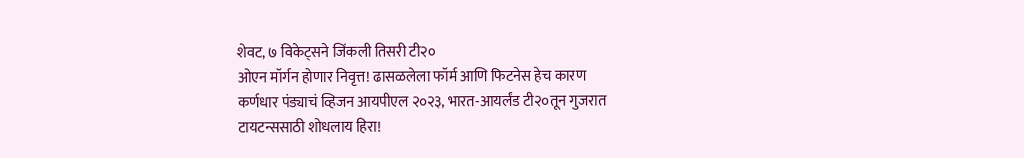शेवट, ७ विकेट्सने जिंकली तिसरी टी२०
ओएन मॉर्गन होणार निवृत्त! ढासळलेला फॉर्म आणि फिटनेस हेच कारण
कर्णधार पंड्याचं व्हिजन आयपीएल २०२३, भारत-आयर्लंड टी२०तून गुजरात टायटन्ससाठी शोधलाय हिरा!